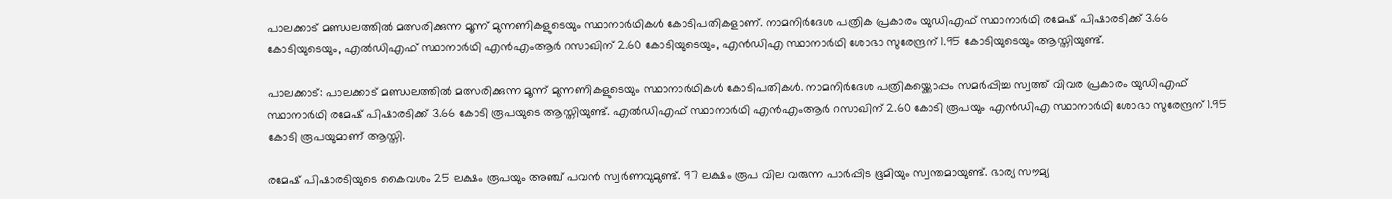പാലക്കാട് മണ്ഡലത്തിൽ മത്സരിക്കുന്ന മൂന്ന് മുന്നണികളുടെയും സ്ഥാനാർഥികൾ കോടിപതികളാണ്. നാമനിർദേശ പത്രിക പ്രകാരം യുഡിഎഫ് സ്ഥാനാർഥി രമേഷ് പിഷാരടിക്ക് 3.66 കോടിയുടെയും, എൽഡിഎഫ് സ്ഥാനാർഥി എൻഎംആർ റസാഖിന് 2.60 കോടിയുടെയും, എൻഡിഎ സ്ഥാനാർഥി ശോഭാ സുരേന്ദ്രന് 1.95 കോടിയുടെയും ആസ്തിയുണ്ട്.

പാലക്കാട്: പാലക്കാട് മണ്ഡലത്തിൽ മത്സരിക്കുന്ന മൂന്ന് മുന്നണികളുടെയും സ്ഥാനാർഥികൾ കോടിപതികൾ. നാമനിർദേശ പത്രികയ്ക്കൊപ്പം സമർപ്പിച്ച സ്വത്ത് വിവര പ്രകാരം യുഡിഎഫ് സ്ഥാനാർഥി രമേഷ് പിഷാരടിക്ക് 3.66 കോടി രൂപയുടെ ആസ്തിയുണ്ട്. എൽഡിഎഫ് സ്ഥാനാർഥി എൻഎംആർ റസാഖിന് 2.60 കോടി രൂപയും എൻഡിഎ സ്ഥാനാർഥി ശോഭാ സുരേന്ദ്രന് 1.95 കോടി രൂപയുമാണ് ആസ്തി.

രമേഷ് പിഷാരടിയുടെ കൈവശം 25 ലക്ഷം രൂപയും അഞ്ച് പവൻ സ്വർണവുമുണ്ട്. 97 ലക്ഷം രൂപ വില വരുന്ന പാർപ്പിട ഭൂമിയും സ്വന്തമായുണ്ട്. ഭാര്യ സൗമ്യ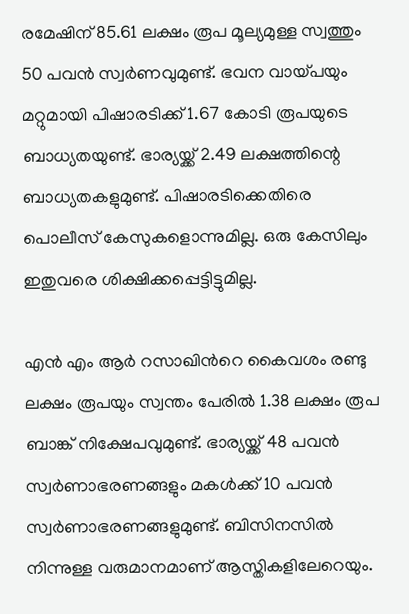രമേഷിന് 85.61 ലക്ഷം രൂപ മൂല്യമുള്ള സ്വത്തും 50 പവൻ സ്വർണവുമുണ്ട്. ഭവന വായ്പയും മറ്റുമായി പിഷാരടിക്ക് 1.67 കോടി രൂപയുടെ ബാധ്യതയുണ്ട്. ഭാര്യയ്ക്ക് 2.49 ലക്ഷത്തിന്റെ ബാധ്യതകളുമുണ്ട്. പിഷാരടിക്കെതിരെ പൊലീസ് കേസുകളൊന്നുമില്ല. ഒരു കേസിലും ഇതുവരെ ശിക്ഷിക്കപ്പെട്ടിട്ടുമില്ല.

എൻ എം ആർ റസാഖിന്‍റെ കൈവശം രണ്ടു ലക്ഷം രൂപയും സ്വന്തം പേരിൽ 1.38 ലക്ഷം രൂപ ബാങ്ക് നിക്ഷേപവുമുണ്ട്. ഭാര്യയ്ക്ക് 48 പവൻ സ്വർണാഭരണങ്ങളും മകൾക്ക് 10 പവൻ സ്വർണാഭരണങ്ങളുമുണ്ട്. ബിസിനസിൽ നിന്നുള്ള വരുമാനമാണ് ആസ്തികളിലേറെയും.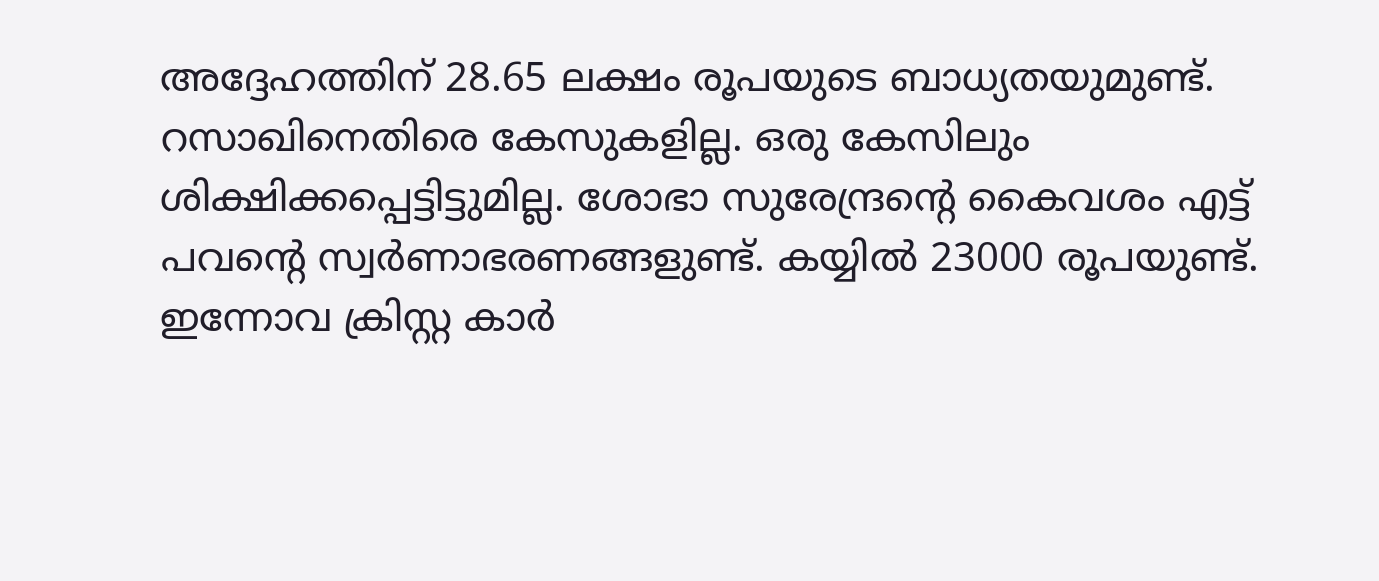അദ്ദേഹത്തിന് 28.65 ലക്ഷം രൂപയുടെ ബാധ്യതയുമുണ്ട്. റസാഖിനെതിരെ കേസുകളില്ല. ഒരു കേസിലും ശിക്ഷിക്കപ്പെട്ടിട്ടുമില്ല. ശോഭാ സുരേന്ദ്രന്‍റെ കൈവശം എട്ട് പവന്‍റെ സ്വർണാഭരണങ്ങളുണ്ട്. കയ്യിൽ 23000 രൂപയുണ്ട്. ഇന്നോവ ക്രിസ്റ്റ കാർ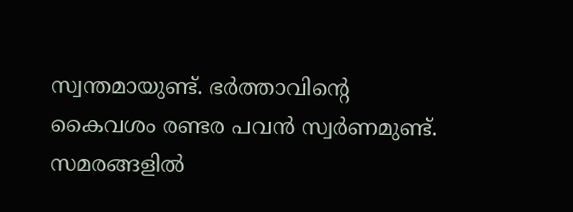സ്വന്തമായുണ്ട്. ഭർത്താവിന്റെ കൈവശം രണ്ടര പവൻ സ്വർണമുണ്ട്. സമരങ്ങളിൽ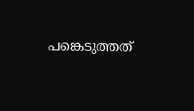പങ്കെടുത്തത്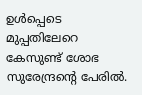ഉൾപ്പെടെ മുപ്പതിലേറെ കേസുണ്ട് ശോഭ സുരേന്ദ്രന്‍റെ പേരിൽ.